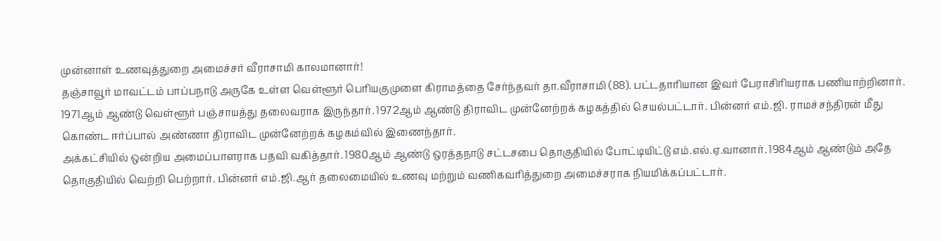முன்னாள் உணவுத்துறை அமைச்சர் வீராசாமி காலமானார்!
தஞ்சாவூர் மாவட்டம் பாப்பநாடு அருகே உள்ள வெள்ளூர் பெரியகுமுளை கிராமத்தை சேர்ந்தவர் தா.வீராசாமி (88). பட்டதாரியான இவர் பேராசிரியராக பணியாற்றினார். 1971ஆம் ஆண்டு வெள்ளூர் பஞ்சாயத்து தலைவராக இருந்தார். 1972ஆம் ஆண்டு திராவிட முன்னேற்றக் கழகத்தில் செயல்பட்டார். பின்னர் எம்.ஜி. ராமச்சந்திரன் மீது கொண்ட ஈர்ப்பால் அண்ணா திராவிட முன்னேற்றக் கழகம்வில் இணைந்தார்.
அக்கட்சியில் ஒன்றிய அமைப்பாளராக பதவி வகித்தார். 1980ஆம் ஆண்டு ஒரத்தநாடு சட்டசபை தொகுதியில் போட்டியிட்டு எம்.எல்.ஏ.வானார். 1984ஆம் ஆண்டும் அதே தொகுதியில் வெற்றி பெற்றார். பின்னர் எம்.ஜி.ஆர் தலைமையில் உணவு மற்றும் வணிகவரித்துறை அமைச்சராக நியமிக்கப்பட்டார்.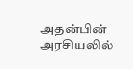அதன்பின் அரசியலில்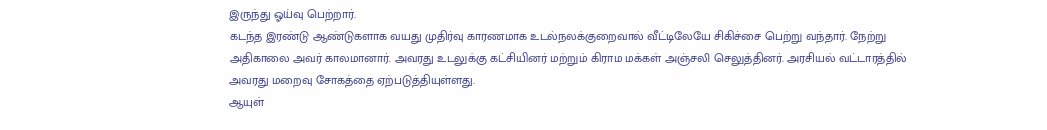இருந்து ஓய்வு பெற்றார்.
கடந்த இரண்டு ஆண்டுகளாக வயது முதிர்வு காரணமாக உடல்நலக்குறைவால் வீட்டிலேயே சிகிச்சை பெற்று வந்தார். நேற்று அதிகாலை அவர் காலமானார். அவரது உடலுக்கு கட்சியினர் மற்றும் கிராம மக்கள் அஞ்சலி செலுத்தினர். அரசியல் வட்டாரத்தில் அவரது மறைவு சோகத்தை ஏற்படுத்தியுள்ளது.
ஆயுள்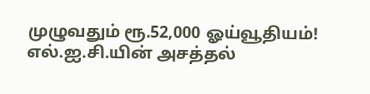முழுவதும் ரூ.52,000 ஓய்வூதியம்! எல்.ஐ.சி.யின் அசத்தல்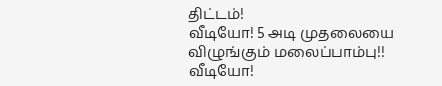திட்டம்!
வீடியோ! 5 அடி முதலையை விழுங்கும் மலைப்பாம்பு!!
வீடியோ!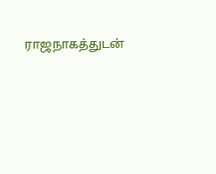ராஜநாகத்துடன்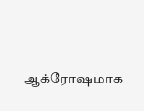ஆக்ரோஷமாக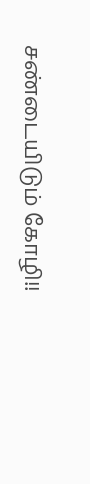சண்டையிடும் கோழி!!